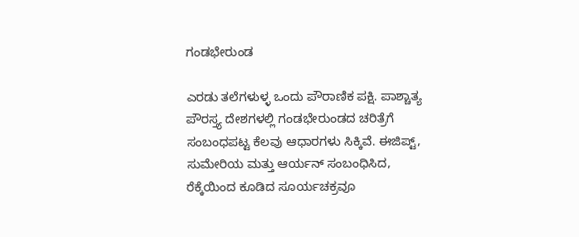ಗಂಡಭೇರುಂಡ

ಎರಡು ತಲೆಗಳುಳ್ಳ ಒಂದು ಪೌರಾಣಿಕ ಪಕ್ಷಿ. ಪಾಶ್ಚಾತ್ಯ ಪೌರಸ್ತ್ಯ ದೇಶಗಳಲ್ಲಿ ಗಂಡಭೇರುಂಡದ ಚರಿತ್ರೆಗೆ ಸಂಬಂಧಪಟ್ಟ ಕೆಲವು ಆಧಾರಗಳು ಸಿಕ್ಕಿವೆ. ಈಜಿಪ್ಟ್, ಸುಮೇರಿಯ ಮತ್ತು ಆರ್ಯನ್ ಸಂಬಂಧಿಸಿದ, ರೆಕ್ಕೆಯಿಂದ ಕೂಡಿದ ಸೂರ್ಯಚಕ್ರವೂ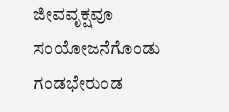ಜೀವವೃಕ್ಷವೂ ಸಂಯೋಜನೆಗೊಂಡು ಗಂಡಭೇರುಂಡ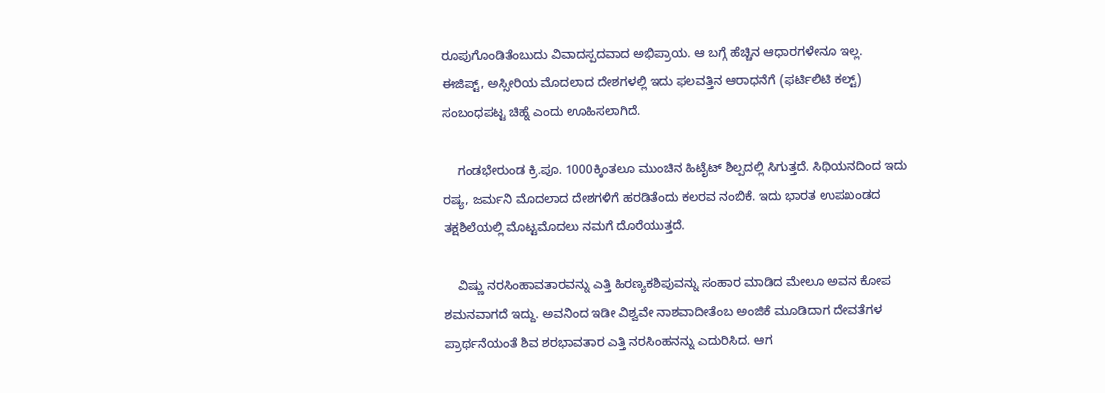ರೂಪುಗೊಂಡಿತೆಂಬುದು ವಿವಾದಸ್ಪದವಾದ ಅಭಿಪ್ರಾಯ. ಆ ಬಗ್ಗೆ ಹೆಚ್ಚಿನ ಆಧಾರಗಳೇನೂ ಇಲ್ಲ. ಈಜಿಪ್ಟ್, ಅಸ್ಸೀರಿಯ ಮೊದಲಾದ ದೇಶಗಳಲ್ಲಿ ಇದು ಫಲವತ್ತಿನ ಆರಾಧನೆಗೆ (ಫರ್ಟಿಲಿಟಿ ಕಲ್ಟ್) ಸಂಬಂಧಪಟ್ಟ ಚಿಹ್ನೆ ಎಂದು ಊಹಿಸಲಾಗಿದೆ.

    ಗಂಡಭೇರುಂಡ ಕ್ರಿ.ಪೂ. 1000ಕ್ಕಿಂತಲೂ ಮುಂಚಿನ ಹಿಟೈಟ್ ಶಿಲ್ಪದಲ್ಲಿ ಸಿಗುತ್ತದೆ. ಸಿಥಿಯನದಿಂದ ಇದು ರಷ್ಯ, ಜರ್ಮನಿ ಮೊದಲಾದ ದೇಶಗಳಿಗೆ ಹರಡಿತೆಂದು ಕಲರವ ನಂಬಿಕೆ. ಇದು ಭಾರತ ಉಪಖಂಡದ ತಕ್ಷಶಿಲೆಯಲ್ಲಿ ಮೊಟ್ಟಮೊದಲು ನಮಗೆ ದೊರೆಯುತ್ತದೆ.

    ವಿಷ್ಣು ನರಸಿಂಹಾವತಾರವನ್ನು ಎತ್ತಿ ಹಿರಣ್ಯಕಶಿಪುವನ್ನು ಸಂಹಾರ ಮಾಡಿದ ಮೇಲೂ ಅವನ ಕೋಪ ಶಮನವಾಗದೆ ಇದ್ದು. ಅವನಿಂದ ಇಡೀ ವಿಶ್ವವೇ ನಾಶವಾದೀತೆಂಬ ಅಂಜಿಕೆ ಮೂಡಿದಾಗ ದೇವತೆಗಳ ಪ್ರಾರ್ಥನೆಯಂತೆ ಶಿವ ಶರಭಾವತಾರ ಎತ್ತಿ ನರಸಿಂಹನನ್ನು ಎದುರಿಸಿದ. ಆಗ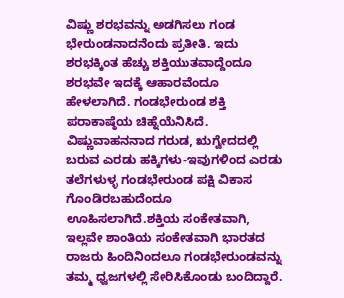ವಿಷ್ಣು ಶರಭವನ್ನು ಅಡಗಿಸಲು ಗಂಡ ಭೇರುಂಡನಾದನೆಂದು ಪ್ರತೀತಿ. ಇದು ಶರಭಕ್ಕಿಂತ ಹೆಚ್ಚು ಶಕ್ತಿಯುತವಾದ್ದೆಂದೂ ಶರಭವೇ ಇದಕ್ಕೆ ಆಹಾರವೆಂದೂ ಹೇಳಲಾಗಿದೆ. ಗಂಡಭೇರುಂಡ ಶಕ್ತಿ ಪರಾಕಾಷ್ಠೆಯ ಚಿಹ್ನೆಯೆನಿಸಿದೆ. ವಿಷ್ಣುವಾಹನನಾದ ಗರುಡ, ಋಗ್ವೇದದಲ್ಲಿ ಬರುವ ಎರಡು ಹಕ್ಕಿಗಳು-ಇವುಗಳಿಂದ ಎರಡು ತಲೆಗಳುಳ್ಳ ಗಂಡಭೇರುಂಡ ಪಕ್ಷಿ ವಿಕಾಸ ಗೊಂಡಿರಬಹುದೆಂದೂ ಊಹಿಸಲಾಗಿದೆ.ಶಕ್ತಿಯ ಸಂಕೇತವಾಗಿ, ಇಲ್ಲವೇ ಶಾಂತಿಯ ಸಂಕೇತವಾಗಿ ಭಾರತದ ರಾಜರು ಹಿಂದಿನಿಂದಲೂ ಗಂಡಭೇರುಂಡವನ್ನು ತಮ್ಮ ಧ್ವಜಗಳಲ್ಲಿ ಸೇರಿಸಿಕೊಂಡು ಬಂದಿದ್ದಾರೆ.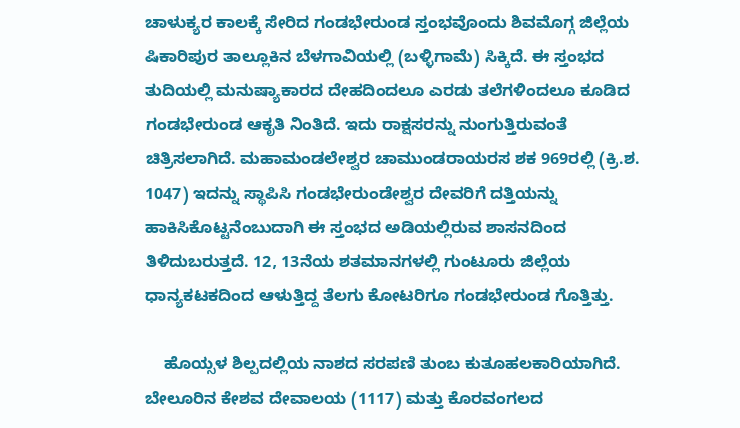ಚಾಳುಕ್ಯರ ಕಾಲಕ್ಕೆ ಸೇರಿದ ಗಂಡಭೇರುಂಡ ಸ್ತಂಭವೊಂದು ಶಿವಮೊಗ್ಗ ಜಿಲ್ಲೆಯ ಷಿಕಾರಿಪುರ ತಾಲ್ಲೂಕಿನ ಬೆಳಗಾವಿಯಲ್ಲಿ (ಬಳ್ಳಿಗಾಮೆ) ಸಿಕ್ಕಿದೆ. ಈ ಸ್ತಂಭದ ತುದಿಯಲ್ಲಿ ಮನುಷ್ಯಾಕಾರದ ದೇಹದಿಂದಲೂ ಎರಡು ತಲೆಗಳಿಂದಲೂ ಕೂಡಿದ ಗಂಡಭೇರುಂಡ ಆಕೃತಿ ನಿಂತಿದೆ. ಇದು ರಾಕ್ಷಸರನ್ನು ನುಂಗುತ್ತಿರುವಂತೆ ಚಿತ್ರಿಸಲಾಗಿದೆ. ಮಹಾಮಂಡಲೇಶ್ವರ ಚಾಮುಂಡರಾಯರಸ ಶಕ 969ರಲ್ಲಿ (ಕ್ರಿ.ಶ. 1047) ಇದನ್ನು ಸ್ಥಾಪಿಸಿ ಗಂಡಭೇರುಂಡೇಶ್ವರ ದೇವರಿಗೆ ದತ್ತಿಯನ್ನು ಹಾಕಿಸಿಕೊಟ್ಟನೆಂಬುದಾಗಿ ಈ ಸ್ತಂಭದ ಅಡಿಯಲ್ಲಿರುವ ಶಾಸನದಿಂದ ತಿಳಿದುಬರುತ್ತದೆ. 12, 13ನೆಯ ಶತಮಾನಗಳಲ್ಲಿ ಗುಂಟೂರು ಜಿಲ್ಲೆಯ ಧಾನ್ಯಕಟಕದಿಂದ ಆಳುತ್ತಿದ್ದ ತೆಲಗು ಕೋಟರಿಗೂ ಗಂಡಭೇರುಂಡ ಗೊತ್ತಿತ್ತು.

    ಹೊಯ್ಸಳ ಶಿಲ್ಪದಲ್ಲಿಯ ನಾಶದ ಸರಪಣಿ ತುಂಬ ಕುತೂಹಲಕಾರಿಯಾಗಿದೆ. ಬೇಲೂರಿನ ಕೇಶವ ದೇವಾಲಯ (1117) ಮತ್ತು ಕೊರವಂಗಲದ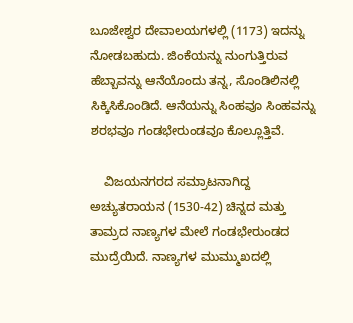ಬೂಜೇಶ್ವರ ದೇವಾಲಯಗಳಲ್ಲಿ (1173) ಇದನ್ನು ನೋಡಬಹುದು. ಜಿಂಕೆಯನ್ನು ನುಂಗುತ್ತಿರುವ ಹೆಬ್ಬಾವನ್ನು ಆನೆಯೊಂದು ತನ್ನ, ಸೊಂಡಿಲಿನಲ್ಲಿ ಸಿಕ್ಕಿಸಿಕೊಂಡಿದೆ. ಆನೆಯನ್ನು ಸಿಂಹವೂ ಸಿಂಹವನ್ನು ಶರಭವೂ ಗಂಡಭೇರುಂಡವೂ ಕೊಲ್ಲೂತ್ತಿವೆ.

    ವಿಜಯನಗರದ ಸಮ್ರಾಟನಾಗಿದ್ದ ಅಚ್ಯುತರಾಯನ (1530-42) ಚಿನ್ನದ ಮತ್ತು ತಾಮ್ರದ ನಾಣ್ಯಗಳ ಮೇಲೆ ಗಂಡಭೇರುಂಡದ ಮುದ್ರೆಯಿದೆ. ನಾಣ್ಯಗಳ ಮುಮ್ಮುಖದಲ್ಲಿ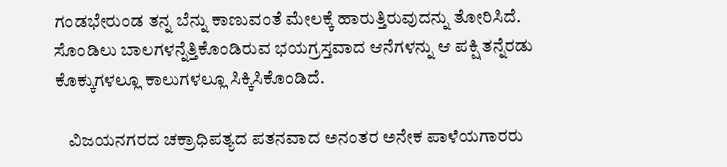ಗಂಡಭೇರುಂಡ ತನ್ನ ಬೆನ್ನು ಕಾಣುವಂತೆ ಮೇಲಕ್ಕೆ ಹಾರುತ್ತಿರುವುದನ್ನು ತೋರಿಸಿದೆ. ಸೊಂಡಿಲು ಬಾಲಗಳನ್ನೆತ್ತಿಕೊಂಡಿರುವ ಭಯಗ್ರಸ್ತವಾದ ಆನೆಗಳನ್ನು ಆ ಪಕ್ಷಿ ತನ್ನೆರಡು ಕೊಕ್ಕುಗಳಲ್ಲೂ ಕಾಲುಗಳಲ್ಲೂ ಸಿಕ್ಕಿಸಿಕೊಂಡಿದೆ.

    ವಿಜಯನಗರದ ಚಕ್ರಾಧಿಪತ್ಯದ ಪತನವಾದ ಅನಂತರ ಅನೇಕ ಪಾಳೆಯಗಾರರು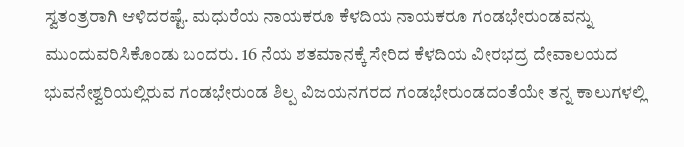ಸ್ವತಂತ್ರರಾಗಿ ಆಳಿದರಷ್ಟೆ. ಮಧುರೆಯ ನಾಯಕರೂ ಕೆಳದಿಯ ನಾಯಕರೂ ಗಂಡಭೇರುಂಡವನ್ನು ಮುಂದುವರಿಸಿಕೊಂಡು ಬಂದರು. 16 ನೆಯ ಶತಮಾನಕ್ಕೆ ಸೇರಿದ ಕೆಳದಿಯ ವೀರಭದ್ರ ದೇವಾಲಯದ ಭುವನೇಶ್ವರಿಯಲ್ಲಿರುವ ಗಂಡಭೇರುಂಡ ಶಿಲ್ಪ ವಿಜಯನಗರದ ಗಂಡಭೇರುಂಡದಂತೆಯೇ ತನ್ನ ಕಾಲುಗಳಲ್ಲಿ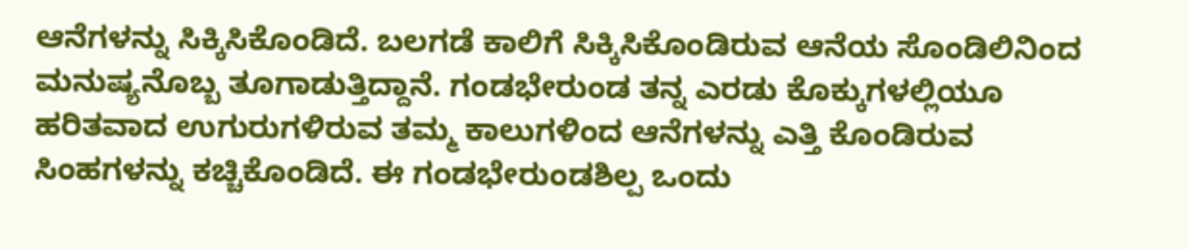ಆನೆಗಳನ್ನು ಸಿಕ್ಕಿಸಿಕೊಂಡಿದೆ. ಬಲಗಡೆ ಕಾಲಿಗೆ ಸಿಕ್ಕಿಸಿಕೊಂಡಿರುವ ಆನೆಯ ಸೊಂಡಿಲಿನಿಂದ ಮನುಷ್ಯನೊಬ್ಬ ತೂಗಾಡುತ್ತಿದ್ದಾನೆ. ಗಂಡಭೇರುಂಡ ತನ್ನ ಎರಡು ಕೊಕ್ಕುಗಳಲ್ಲಿಯೂ ಹರಿತವಾದ ಉಗುರುಗಳಿರುವ ತಮ್ಮ ಕಾಲುಗಳಿಂದ ಆನೆಗಳನ್ನು ಎತ್ತಿ ಕೊಂಡಿರುವ ಸಿಂಹಗಳನ್ನು ಕಚ್ಚಿಕೊಂಡಿದೆ. ಈ ಗಂಡಭೇರುಂಡಶಿಲ್ಪ ಒಂದು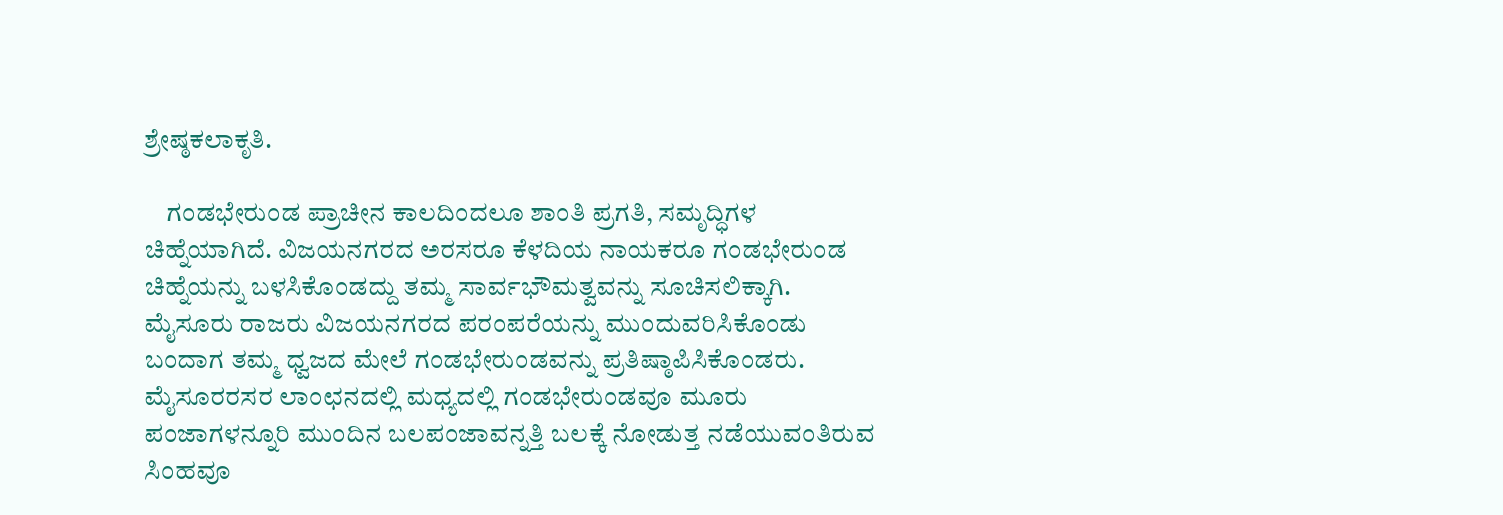ಶ್ರೇಷ್ಠಕಲಾಕೃತಿ.

    ಗಂಡಭೇರುಂಡ ಪ್ರಾಚೀನ ಕಾಲದಿಂದಲೂ ಶಾಂತಿ ಪ್ರಗತಿ, ಸಮೃದ್ಧಿಗಳ ಚಿಹ್ನೆಯಾಗಿದೆ. ವಿಜಯನಗರದ ಅರಸರೂ ಕೆಳದಿಯ ನಾಯಕರೂ ಗಂಡಭೇರುಂಡ ಚಿಹ್ನೆಯನ್ನು ಬಳಸಿಕೊಂಡದ್ದು ತಮ್ಮ ಸಾರ್ವಭೌಮತ್ವವನ್ನು ಸೂಚಿಸಲಿಕ್ಕಾಗಿ. ಮೈಸೂರು ರಾಜರು ವಿಜಯನಗರದ ಪರಂಪರೆಯನ್ನು ಮುಂದುವರಿಸಿಕೊಂಡು ಬಂದಾಗ ತಮ್ಮ ಧ್ವಜದ ಮೇಲೆ ಗಂಡಭೇರುಂಡವನ್ನು ಪ್ರತಿಷ್ಠಾಪಿಸಿಕೊಂಡರು. ಮೈಸೂರರಸರ ಲಾಂಛನದಲ್ಲಿ ಮಧ್ಯದಲ್ಲಿ ಗಂಡಭೇರುಂಡವೂ ಮೂರು ಪಂಜಾಗಳನ್ನೂರಿ ಮುಂದಿನ ಬಲಪಂಜಾವನ್ನತ್ತಿ ಬಲಕ್ಕೆ ನೋಡುತ್ತ ನಡೆಯುವಂತಿರುವ ಸಿಂಹವೂ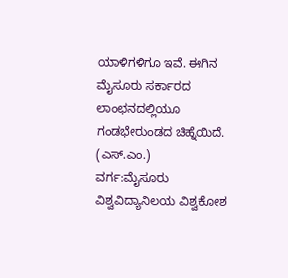ಯಾಳಿಗಳಿಗೂ ಇವೆ. ಈಗಿನ ಮೈಸೂರು ಸರ್ಕಾರದ ಲಾಂಛನದಲ್ಲಿಯೂ ಗಂಡಭೇರುಂಡದ ಚಿಹ್ನೆಯಿದೆ.                        (ಎಸ್.ಎಂ.)
ವರ್ಗ:ಮೈಸೂರು ವಿಶ್ವವಿದ್ಯಾನಿಲಯ ವಿಶ್ವಕೋಶ